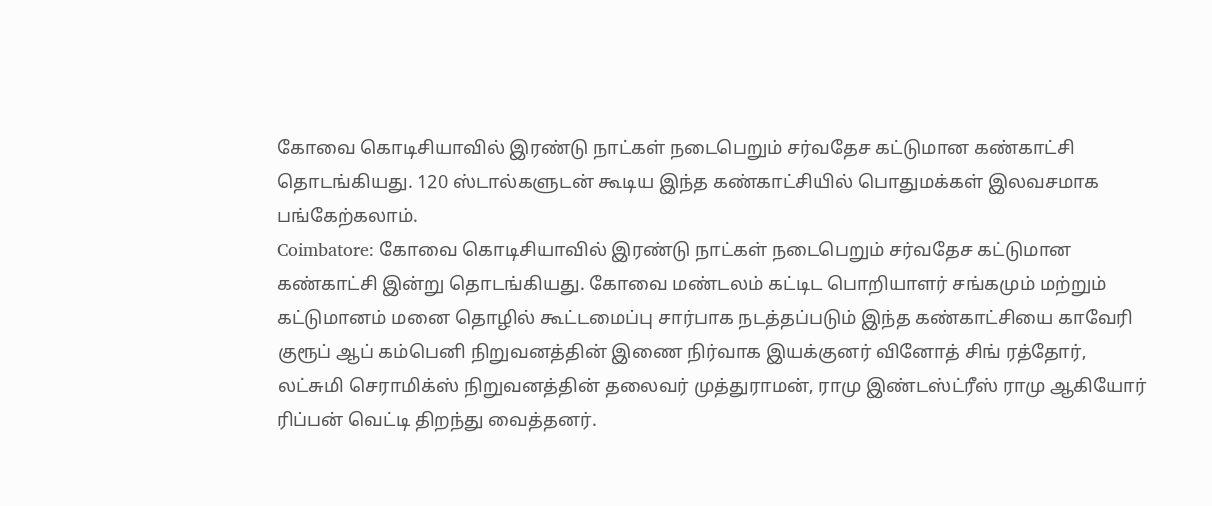கோவை கொடிசியாவில் இரண்டு நாட்கள் நடைபெறும் சர்வதேச கட்டுமான கண்காட்சி தொடங்கியது. 120 ஸ்டால்களுடன் கூடிய இந்த கண்காட்சியில் பொதுமக்கள் இலவசமாக பங்கேற்கலாம்.
Coimbatore: கோவை கொடிசியாவில் இரண்டு நாட்கள் நடைபெறும் சர்வதேச கட்டுமான கண்காட்சி இன்று தொடங்கியது. கோவை மண்டலம் கட்டிட பொறியாளர் சங்கமும் மற்றும் கட்டுமானம் மனை தொழில் கூட்டமைப்பு சார்பாக நடத்தப்படும் இந்த கண்காட்சியை காவேரி குரூப் ஆப் கம்பெனி நிறுவனத்தின் இணை நிர்வாக இயக்குனர் வினோத் சிங் ரத்தோர், லட்சுமி செராமிக்ஸ் நிறுவனத்தின் தலைவர் முத்துராமன், ராமு இண்டஸ்ட்ரீஸ் ராமு ஆகியோர் ரிப்பன் வெட்டி திறந்து வைத்தனர்.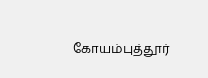கோயம்புத்தூர்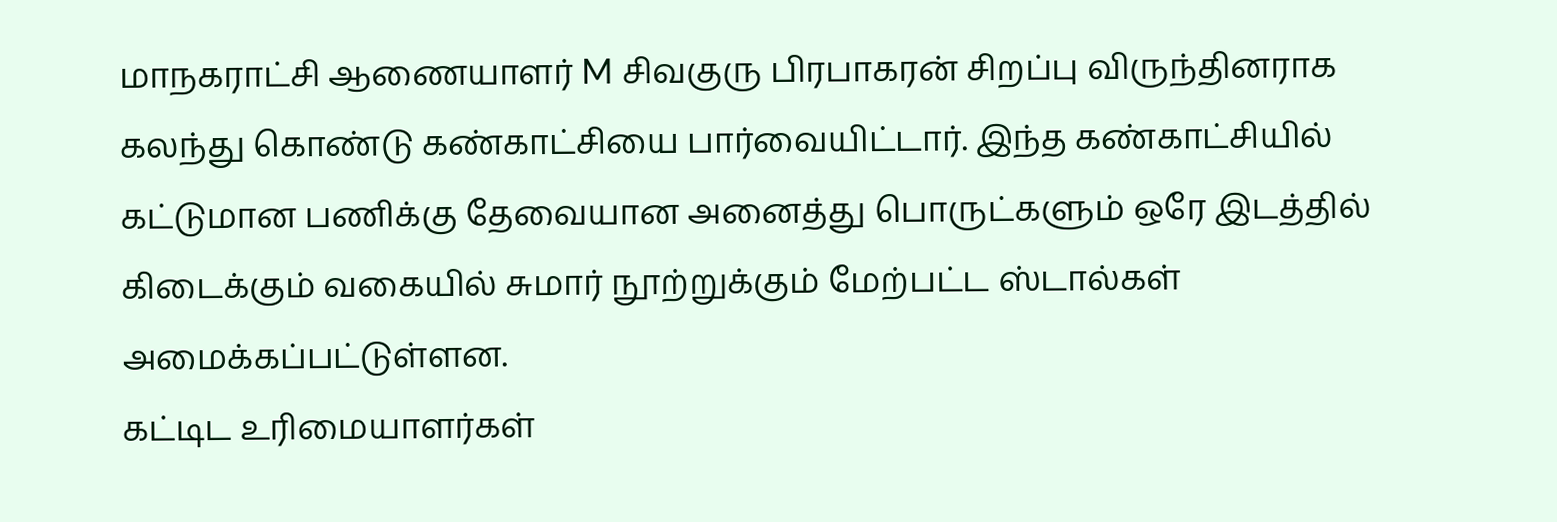மாநகராட்சி ஆணையாளர் M சிவகுரு பிரபாகரன் சிறப்பு விருந்தினராக கலந்து கொண்டு கண்காட்சியை பார்வையிட்டார். இந்த கண்காட்சியில் கட்டுமான பணிக்கு தேவையான அனைத்து பொருட்களும் ஒரே இடத்தில் கிடைக்கும் வகையில் சுமார் நூற்றுக்கும் மேற்பட்ட ஸ்டால்கள் அமைக்கப்பட்டுள்ளன.
கட்டிட உரிமையாளர்கள்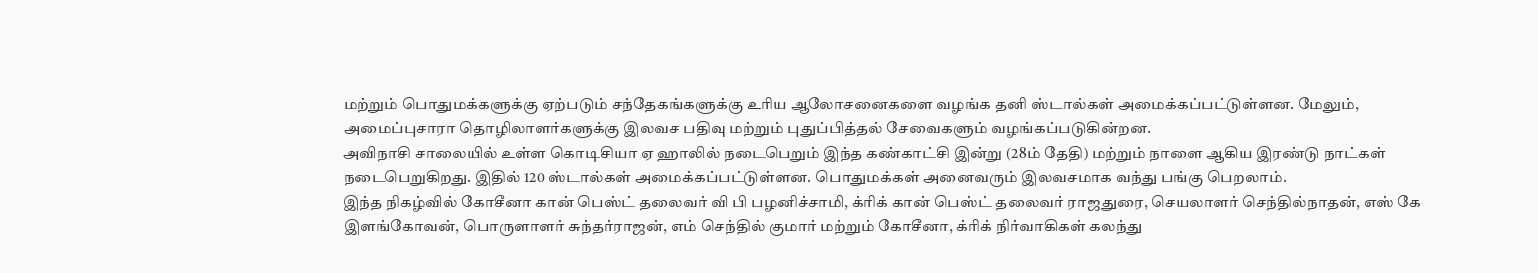மற்றும் பொதுமக்களுக்கு ஏற்படும் சந்தேகங்களுக்கு உரிய ஆலோசனைகளை வழங்க தனி ஸ்டால்கள் அமைக்கப்பட்டுள்ளன. மேலும், அமைப்புசாரா தொழிலாளர்களுக்கு இலவச பதிவு மற்றும் புதுப்பித்தல் சேவைகளும் வழங்கப்படுகின்றன.
அவிநாசி சாலையில் உள்ள கொடிசியா ஏ ஹாலில் நடைபெறும் இந்த கண்காட்சி இன்று (28ம் தேதி) மற்றும் நாளை ஆகிய இரண்டு நாட்கள் நடைபெறுகிறது. இதில் 120 ஸ்டால்கள் அமைக்கப்பட்டுள்ளன. பொதுமக்கள் அனைவரும் இலவசமாக வந்து பங்கு பெறலாம்.
இந்த நிகழ்வில் கோசீனா கான் பெஸ்ட் தலைவர் வி பி பழனிச்சாமி, க்ரிக் கான் பெஸ்ட் தலைவர் ராஜதுரை, செயலாளர் செந்தில்நாதன், எஸ் கே இளங்கோவன், பொருளாளர் சுந்தர்ராஜன், எம் செந்தில் குமார் மற்றும் கோசீனா, க்ரிக் நிர்வாகிகள் கலந்து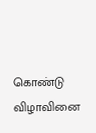கொண்டு விழாவினை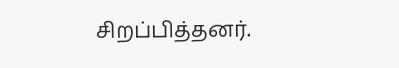சிறப்பித்தனர்.